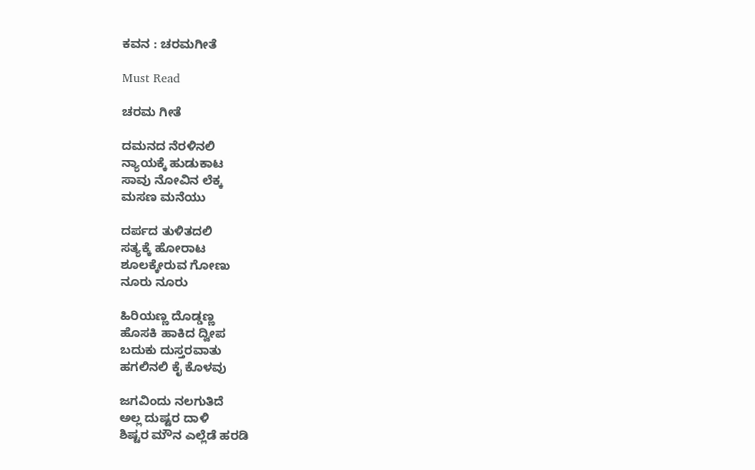ಕವನ : ಚರಮಗೀತೆ

Must Read

ಚರಮ ಗೀತೆ

ದಮನದ ನೆರಳಿನಲಿ
ನ್ಯಾಯಕ್ಕೆ ಹುಡುಕಾಟ
ಸಾವು ನೋವಿನ ಲೆಕ್ಕ
ಮಸಣ ಮನೆಯು

ದರ್ಪದ ತುಳಿತದಲಿ
ಸತ್ಯಕ್ಕೆ ಹೋರಾಟ
ಶೂಲಕ್ಕೇರುವ ಗೋಣು
ನೂರು ನೂರು

ಹಿರಿಯಣ್ಣ ದೊಡ್ಡಣ್ಣ
ಹೊಸಕಿ ಹಾಕಿದ ದ್ವೀಪ
ಬದುಕು ದುಸ್ತರವಾತು
ಹಗಲಿನಲಿ ಕೈ ಕೊಳವು

ಜಗವಿಂದು ನಲಗುತಿದೆ
ಅಲ್ಲ ದುಷ್ಟರ ದಾಳಿ
ಶಿಷ್ಟರ ಮೌನ ಎಲ್ಲೆಡೆ ಹರಡಿ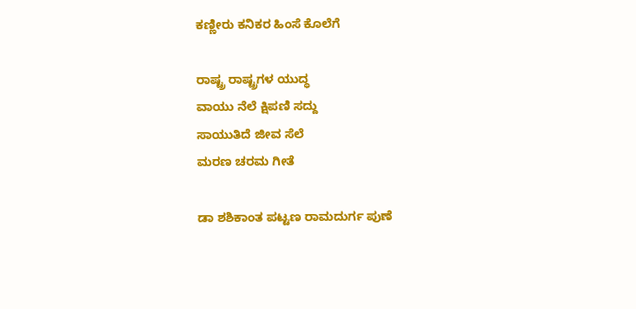ಕಣ್ಣೀರು ಕನಿಕರ ಹಿಂಸೆ ಕೊಲೆಗೆ

ರಾಷ್ಟ್ರ ರಾಷ್ಟ್ರಗಳ ಯುದ್ಧ
ವಾಯು ನೆಲೆ ಕ್ಷಿಪಣಿ ಸದ್ದು
ಸಾಯುತಿದೆ ಜೀವ ಸೆಲೆ
ಮರಣ ಚರಮ ಗೀತೆ

ಡಾ ಶಶಿಕಾಂತ ಪಟ್ಟಣ ರಾಮದುರ್ಗ ಪುಣೆ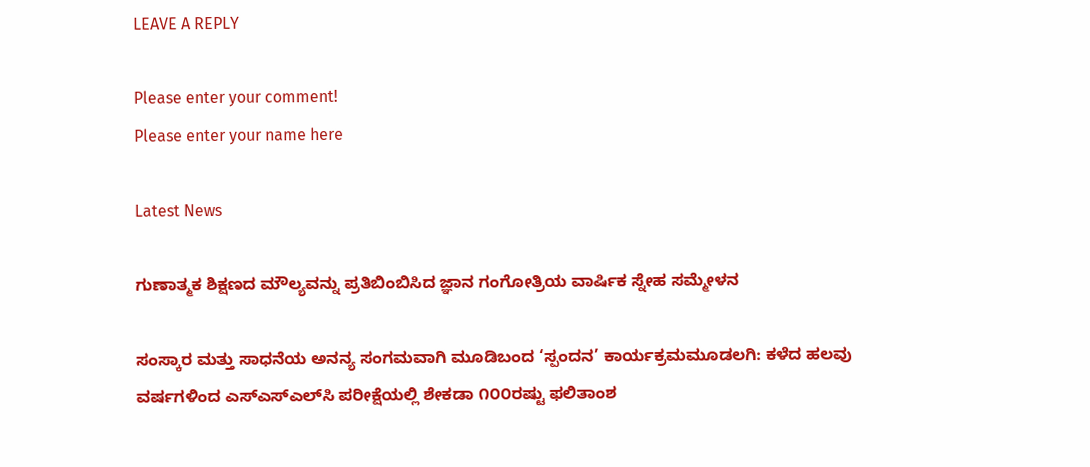LEAVE A REPLY

Please enter your comment!
Please enter your name here

Latest News

ಗುಣಾತ್ಮಕ ಶಿಕ್ಷಣದ ಮೌಲ್ಯವನ್ನು ಪ್ರತಿಬಿಂಬಿಸಿದ ಜ್ಞಾನ ಗಂಗೋತ್ರಿಯ ವಾರ್ಷಿಕ ಸ್ನೇಹ ಸಮ್ಮೇಳನ

ಸಂಸ್ಕಾರ ಮತ್ತು ಸಾಧನೆಯ ಅನನ್ಯ ಸಂಗಮವಾಗಿ ಮೂಡಿಬಂದ ‘ಸ್ಪಂದನ’ ಕಾರ್ಯಕ್ರಮಮೂಡಲಗಿ: ಕಳೆದ ಹಲವು ವರ್ಷಗಳಿಂದ ಎಸ್‌ಎಸ್‌ಎಲ್‌ಸಿ ಪರೀಕ್ಷೆಯಲ್ಲಿ ಶೇಕಡಾ ೧೦೦ರಷ್ಟು ಫಲಿತಾಂಶ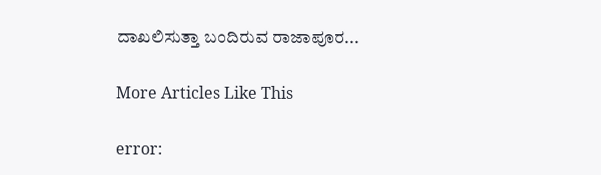ದಾಖಲಿಸುತ್ತಾ ಬಂದಿರುವ ರಾಜಾಪೂರ...

More Articles Like This

error: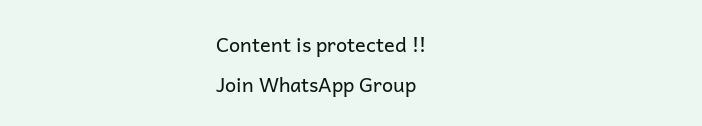Content is protected !!
Join WhatsApp Group